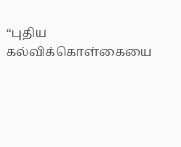“புதிய கல்விக்கொள்கையை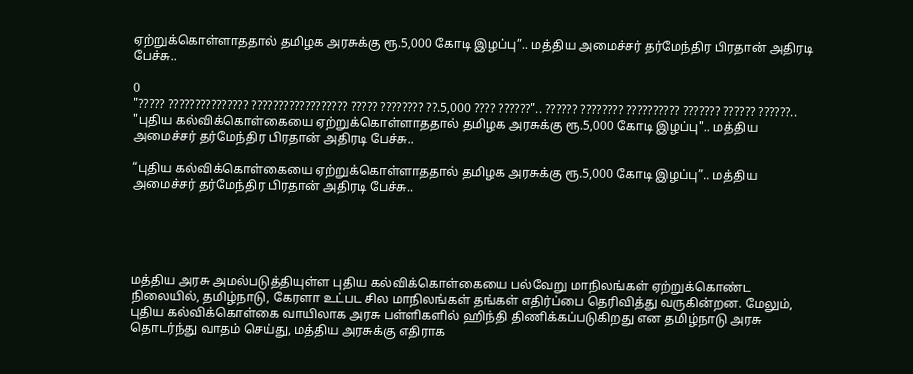ஏற்றுக்கொள்ளாததால் தமிழக அரசுக்கு ரூ.5,000 கோடி இழப்பு”.. மத்திய அமைச்சர் தர்மேந்திர பிரதான் அதிரடி பேச்சு..

0
"????? ??????????????? ?????????????????? ????? ???????? ??.5,000 ???? ??????".. ?????? ???????? ?????????? ??????? ?????? ??????..
"புதிய கல்விக்கொள்கையை ஏற்றுக்கொள்ளாததால் தமிழக அரசுக்கு ரூ.5,000 கோடி இழப்பு".. மத்திய அமைச்சர் தர்மேந்திர பிரதான் அதிரடி பேச்சு..

“புதிய கல்விக்கொள்கையை ஏற்றுக்கொள்ளாததால் தமிழக அரசுக்கு ரூ.5,000 கோடி இழப்பு”.. மத்திய அமைச்சர் தர்மேந்திர பிரதான் அதிரடி பேச்சு..





மத்திய அரசு அமல்படுத்தியுள்ள புதிய கல்விக்கொள்கையை பல்வேறு மாநிலங்கள் ஏற்றுக்கொண்ட நிலையில், தமிழ்நாடு, கேரளா உட்பட சில மாநிலங்கள் தங்கள் எதிர்ப்பை தெரிவித்து வருகின்றன. மேலும், புதிய கல்விக்கொள்கை வாயிலாக அரசு பள்ளிகளில் ஹிந்தி திணிக்கப்படுகிறது என தமிழ்நாடு அரசு தொடர்ந்து வாதம் செய்து, மத்திய அரசுக்கு எதிராக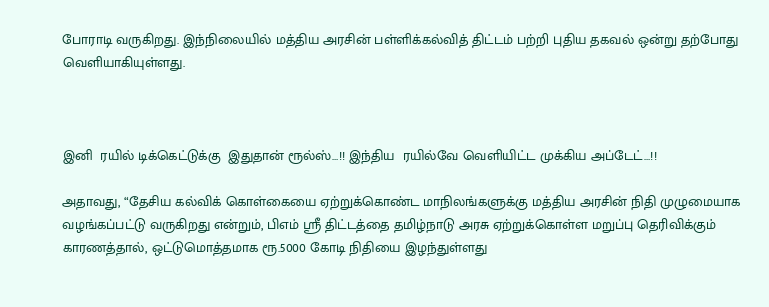போராடி வருகிறது. இந்நிலையில் மத்திய அரசின் பள்ளிக்கல்வித் திட்டம் பற்றி புதிய தகவல் ஒன்று தற்போது வெளியாகியுள்ளது.



இனி  ரயில் டிக்கெட்டுக்கு  இதுதான் ரூல்ஸ்…!! இந்திய  ரயில்வே வெளியிட்ட முக்கிய அப்டேட்…!!

அதாவது, “தேசிய கல்விக் கொள்கையை ஏற்றுக்கொண்ட மாநிலங்களுக்கு மத்திய அரசின் நிதி முழுமையாக வழங்கப்பட்டு வருகிறது என்றும், பிஎம் ஸ்ரீ திட்டத்தை தமிழ்நாடு அரசு ஏற்றுக்கொள்ள மறுப்பு தெரிவிக்கும் காரணத்தால், ஒட்டுமொத்தமாக ரூ.5000 கோடி நிதியை இழந்துள்ளது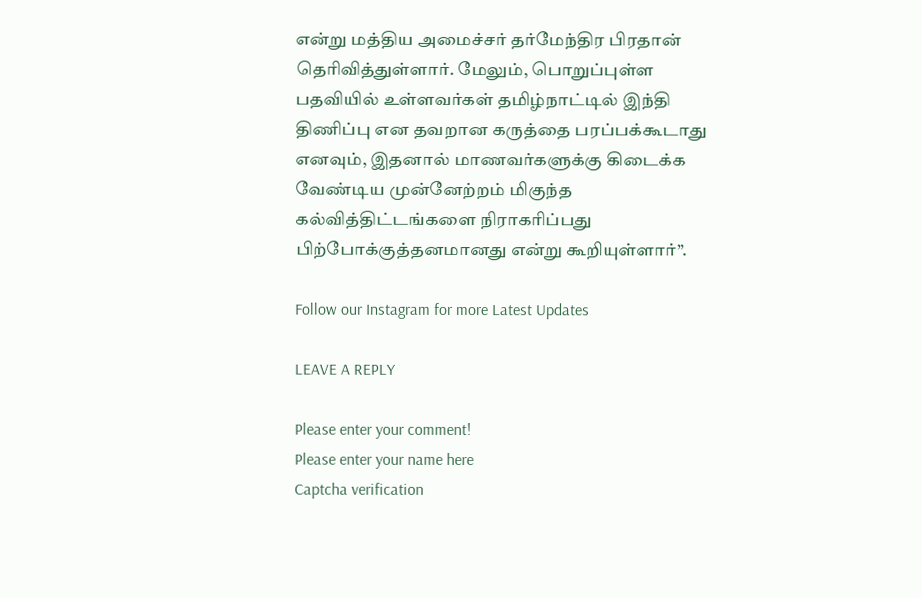என்று மத்திய அமைச்சர் தர்மேந்திர பிரதான் தெரிவித்துள்ளார். மேலும், பொறுப்புள்ள பதவியில் உள்ளவர்கள் தமிழ்நாட்டில் இந்தி திணிப்பு என தவறான கருத்தை பரப்பக்கூடாது எனவும், இதனால் மாணவர்களுக்கு கிடைக்க வேண்டிய முன்னேற்றம் மிகுந்த கல்வித்திட்டங்களை நிராகரிப்பது பிற்போக்குத்தனமானது என்று கூறியுள்ளார்”.

Follow our Instagram for more Latest Updates

LEAVE A REPLY

Please enter your comment!
Please enter your name here
Captcha verification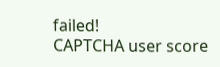failed!
CAPTCHA user score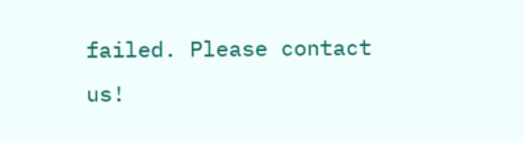failed. Please contact us!